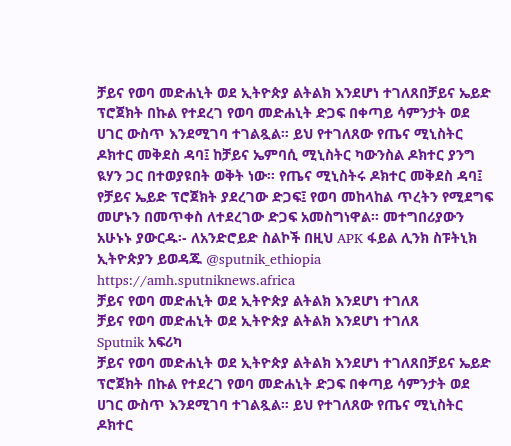ቻይና የወባ መድሐኒት ወደ ኢትዮጵያ ልትልክ እንደሆነ ተገለጸበቻይና ኤይድ ፕሮጀክት በኩል የተደረገ የወባ መድሐኒት ድጋፍ በቀጣይ ሳምንታት ወደ ሀገር ውስጥ እንደሚገባ ተገልጿል። ይህ የተገለጸው የጤና ሚኒስትር ዶክተር መቅደስ ዳባ፤ ከቻይና ኤምባሲ ሚኒስትር ካውንስል ዶክተር ያንግ ዪሃን ጋር በተወያዩበት ወቅት ነው። የጤና ሚኒስትሩ ዶክተር መቅደስ ዳባ፤ የቻይና ኤይድ ፕሮጀክት ያደረገው ድጋፍ፤ የወባ መከላከል ጥረትን የሚደግፍ መሆኑን በመጥቀስ ለተደረገው ድጋፍ አመስግነዋል፡፡ መተግበሪያውን አሁኑኑ ያውርዱ፡- ለአንድሮይድ ስልኮች በዚህ APK ፋይል ሊንክ ስፑትኒክ ኢትዮጵያን ይወዳጁ @sputnik_ethiopia
https://amh.sputniknews.africa
ቻይና የወባ መድሐኒት ወደ ኢትዮጵያ ልትልክ እንደሆነ ተገለጸ
ቻይና የወባ መድሐኒት ወደ ኢትዮጵያ ልትልክ እንደሆነ ተገለጸ
Sputnik አፍሪካ
ቻይና የወባ መድሐኒት ወደ ኢትዮጵያ ልትልክ እንደሆነ ተገለጸበቻይና ኤይድ ፕሮጀክት በኩል የተደረገ የወባ መድሐኒት ድጋፍ በቀጣይ ሳምንታት ወደ ሀገር ውስጥ እንደሚገባ ተገልጿል። ይህ የተገለጸው የጤና ሚኒስትር ዶክተር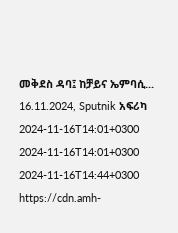መቅደስ ዳባ፤ ከቻይና ኤምባሲ... 16.11.2024, Sputnik አፍሪካ
2024-11-16T14:01+0300
2024-11-16T14:01+0300
2024-11-16T14:44+0300
https://cdn.amh-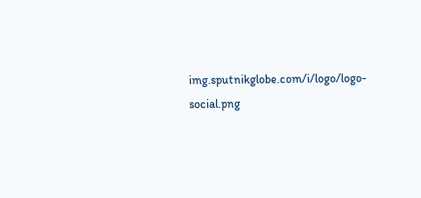img.sputnikglobe.com/i/logo/logo-social.png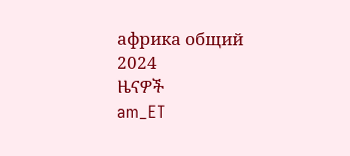африка общий
2024
ዜናዎች
am_ET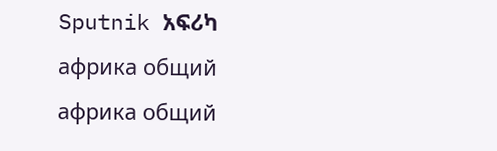Sputnik አፍሪካ
африка общий
африка общий